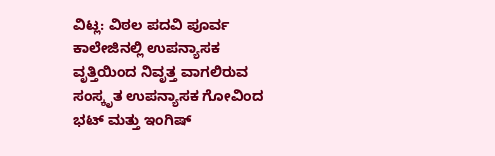ವಿಟ್ಲ: ವಿಠಲ ಪದವಿ ಪೂರ್ವ ಕಾಲೇಜಿನಲ್ಲಿ ಉಪನ್ಯಾಸಕ ವೃತ್ತಿಯಿಂದ ನಿವೃತ್ತ ವಾಗಲಿರುವ ಸಂಸ್ಕೃತ ಉಪನ್ಯಾಸಕ ಗೋವಿಂದ ಭಟ್ ಮತ್ತು ಇಂಗಿಷ್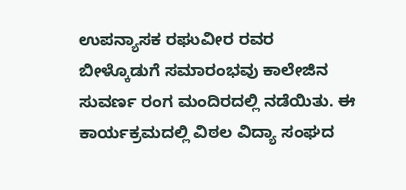ಉಪನ್ಯಾಸಕ ರಘುವೀರ ರವರ ಬೀಳ್ಕೊಡುಗೆ ಸಮಾರಂಭವು ಕಾಲೇಜಿನ ಸುವರ್ಣ ರಂಗ ಮಂದಿರದಲ್ಲಿ ನಡೆಯಿತು. ಈ ಕಾರ್ಯಕ್ರಮದಲ್ಲಿ ವಿಠಲ ವಿದ್ಯಾ ಸಂಘದ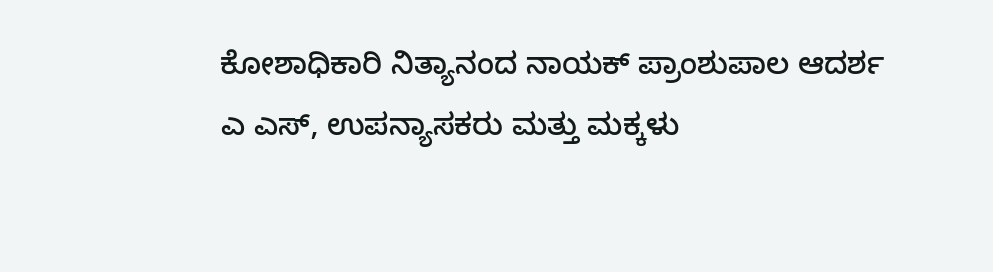ಕೋಶಾಧಿಕಾರಿ ನಿತ್ಯಾನಂದ ನಾಯಕ್ ಪ್ರಾಂಶುಪಾಲ ಆದರ್ಶ ಎ ಎಸ್, ಉಪನ್ಯಾಸಕರು ಮತ್ತು ಮಕ್ಕಳು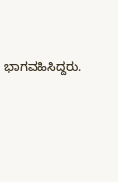ಭಾಗವಹಿಸಿದ್ದರು.